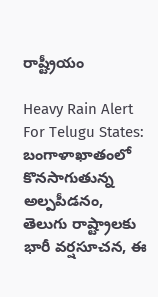రాష్ట్రీయం

Heavy Rain Alert For Telugu States: బంగాళాఖాతంలో కొన‌సాగుతున్న అల్ప‌పీడ‌నం, తెలుగు రాష్ట్రాల‌కు భారీ వ‌ర్ష‌సూచ‌న‌, ఈ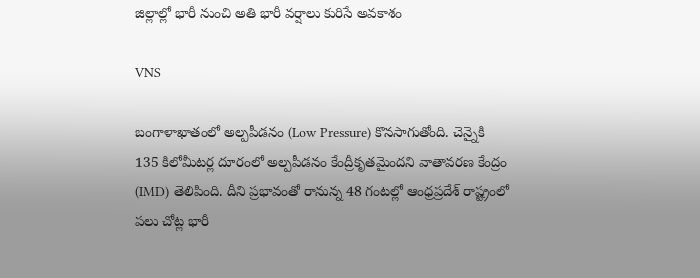జిల్లాల్లో భారీ నుంచి అతి భారీ వ‌ర్షాలు కురిసే అవ‌కాశం

VNS

బంగాళాఖాతంలో అల్పపీడనం (Low Pressure) కొనసాగుతోంది. చెన్నైకి 135 కిలోమీటర్ల దూరంలో అల్పపీడనం కేంద్రీకృతమైందని వాతావరణ కేంద్రం (IMD) తెలిపింది. దీని ప్రభావంతో రానున్న 48 గంటల్లో ఆంధ్రప్రదేశ్ రాష్ట్రంలో పలు చోట్ల భారీ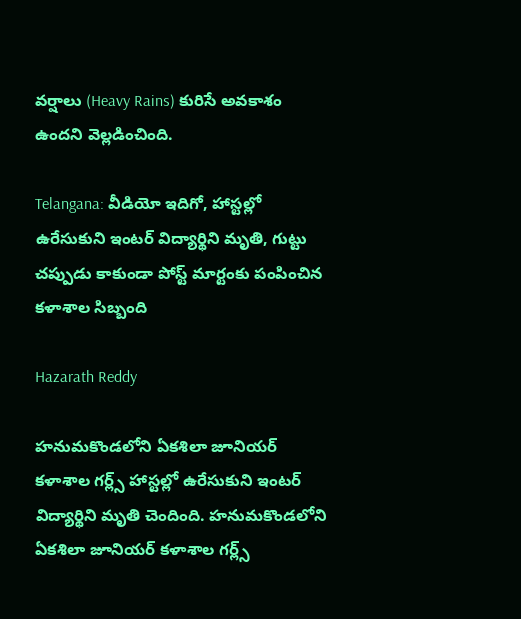వర్షాలు (Heavy Rains) కురిసే అవకాశం ఉందని వెల్లడించింది.

Telangana: వీడియో ఇదిగో, హాస్టల్లో ఉరేసుకుని ఇంటర్ విద్యార్థిని మృతి, గుట్టు చప్పుడు కాకుండా పోస్ట్ మార్టంకు పంపించిన కళాశాల సిబ్బంది

Hazarath Reddy

హనుమకొండలోని ఏకశిలా జూనియర్ కళాశాల గర్ల్స్ హాస్టల్లో ఉరేసుకుని ఇంటర్ విద్యార్థిని మృతి చెందింది. హనుమకొండలోని ఏకశిలా జూనియర్ కళాశాల గర్ల్స్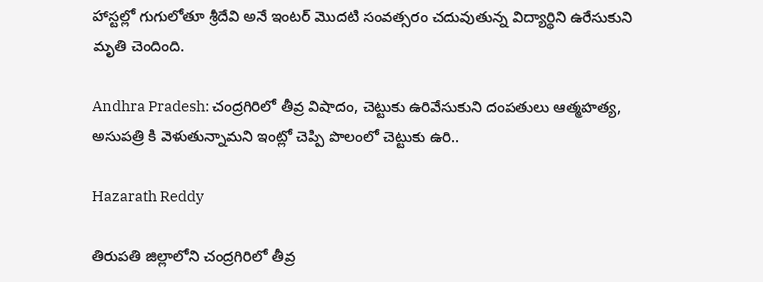హాస్టల్లో గుగులోతూ శ్రీదేవి అనే ఇంటర్ మొదటి సంవత్సరం చదువుతున్న విద్యార్థిని ఉరేసుకుని మృతి చెందింది.

Andhra Pradesh: చంద్రగిరిలో తీవ్ర విషాదం, చెట్టుకు ఉరివేసుకుని దంపతులు ఆత్మహత్య, అసుపత్రి కి వెళుతున్నామని ఇంట్లో చెప్పి పొలంలో చెట్టుకు ఉరి..

Hazarath Reddy

తిరుపతి జిల్లాలోని చంద్రగిరిలో తీవ్ర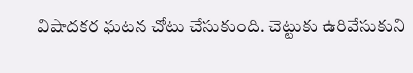విషాదకర ఘటన చోటు చేసుకుంది. చెట్టుకు ఉరివేసుకుని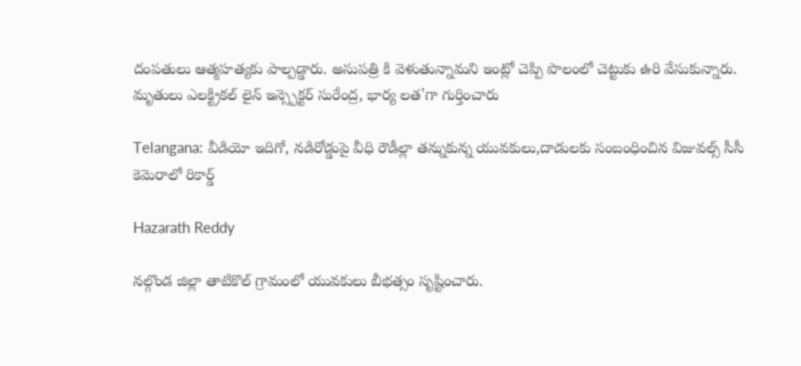దంపతులు ఆత్మహత్యకు పాల్పడ్డారు. అసుపత్రి కి వెళుతున్నామని ఇంట్లో చెప్పి పొలంలో చెట్టుకు ఉరి వేసుకున్నారు. మృతులు ఎలక్ట్రికల్ లైన్ ఇన్స్పెక్టర్ సురేంద్ర, భార్య లత'గా గుర్తించారు

Telangana: వీడియో ఇదిగో, నడిరోడ్డుపై వీధి రౌడీల్లా తన్నుకున్న యువకులు,దాడులకు సంబంధించిన విజువల్స్ సీసీ కెమెరాలో రికార్డ్

Hazarath Reddy

నల్గొండ జిల్లా తాటికొల్ గ్రామంలో యువకులు బీభత్సం సృష్టించారు.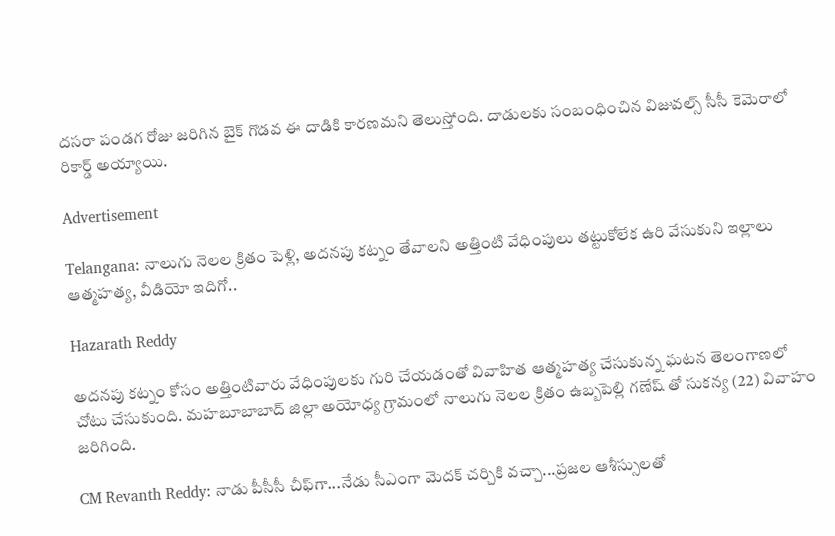దసరా పండగ రోజు జరిగిన బైక్ గొడవ ఈ దాడికి కారణమని తెలుస్తోంది. దాడులకు సంబంధించిన విజువల్స్ సీసీ కెమెరాలో రికార్డ్ అయ్యాయి.

Advertisement

Telangana: నాలుగు నెలల క్రితం పెళ్లి, అదనపు కట్నం తేవాలని అత్తింటి వేధింపులు తట్టుకోలేక ఉరి వేసుకుని ఇల్లాలు ఆత్మహత్య, వీడియో ఇదిగో..

Hazarath Reddy

అదనపు కట్నం కోసం అత్తింటివారు వేధింపులకు గురి చేయడంతో వివాహిత ఆత్మహత్య చేసుకున్న ఘటన తెలంగాణలో చోటు చేసుకుంది. మహబూబాబాద్ జిల్లా అయోధ్య గ్రామంలో నాలుగు నెలల క్రితం ఉబ్బపెల్లి గణేష్ తో సుకన్య (22) వివాహం జరిగింది.

CM Revanth Reddy: నాడు పీసీసీ చీఫ్‌గా...నేడు సీఎంగా మెదక్‌ చర్చికి వచ్చా...ప్రజల ఆశీస్సులతో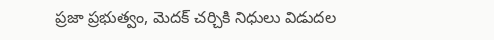ప్రజా ప్రభుత్వం, మెదక్ చర్చికి నిధులు విడుదల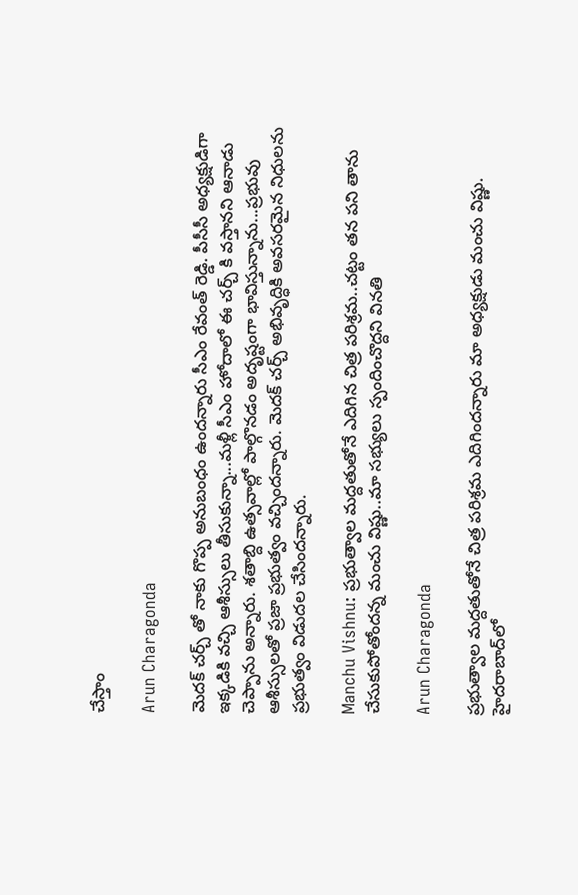చేస్తాం

Arun Charagonda

మెదక్ చర్చ్ తో నాకు గొప్ప అనుబంధం ఉందన్నారు సీఎం రేవంత్ రెడ్డి. పీసీసీ అధ్యక్షుడిగా ఇక్కడికి వచ్చి ఆశీస్సులు తీసుకున్నా...మళ్లీ సీఎం హోదాలో ఈ చర్చ్ కి వస్తానని ఆనాడు చెప్పాను అన్నారు. శతాబ్ది ఉత్సవాల్లో పాల్గొనడం అదృష్టంగా భావిస్తున్నాను...ప్రభువు ఆశీస్సులతో ప్రజా ప్రభుత్వం వచ్చిందన్నారు. మెదక్ చర్చ్ అభివృద్ధికి అవసరమైన నిధులను ప్రభుత్వం విడుదల చేసిందన్నారు.

Manchu Vishnu: ప్రభుత్వాల మద్దతుతోనే ఎదిగిన చిత్ర పరిశ్రమ..చట్టం తన పని తాను చేసుకుపోతోందన్న మంచు విష్ణు..మా సభ్యులు స్పందించొద్దని వినతి

Arun Charagonda

ప్రభుత్వాల మద్దతుతోనే చిత్ర పరిశ్రమ ఎదిగిందన్నారు మా అధ్యక్షుడు మంచు విష్ణు. హైదరాబాద్‌లో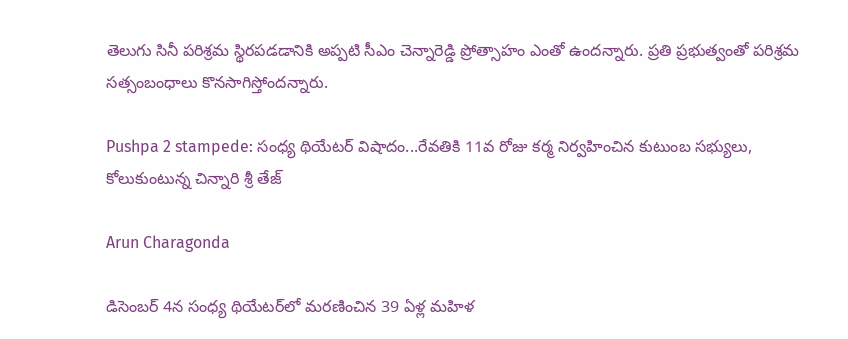తెలుగు సినీ పరిశ్రమ స్థిరపడడానికి అప్పటి సీఎం చెన్నారెడ్డి ప్రోత్సాహం ఎంతో ఉందన్నారు. ప్రతి ప్రభుత్వంతో పరిశ్రమ సత్సంబంధాలు కొనసాగిస్తోందన్నారు.

Pushpa 2 stampede: సంధ్య థియేటర్ విషాదం...రేవతికి 11వ రోజు కర్మ నిర్వహించిన కుటుంబ సభ్యులు, కోలుకుంటున్న చిన్నారి శ్రీ తేజ్

Arun Charagonda

డిసెంబర్ 4న సంధ్య థియేటర్‌లో మరణించిన 39 ఏళ్ల మహిళ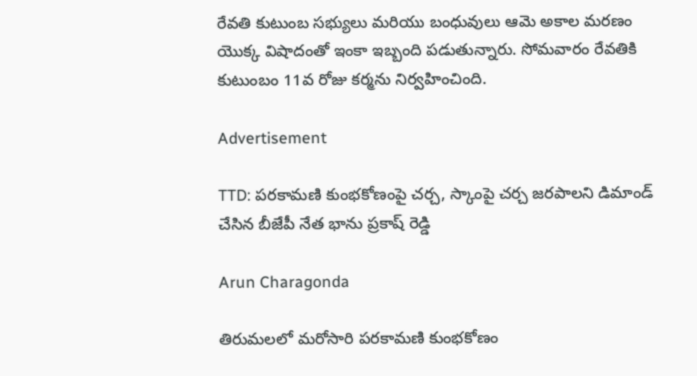రేవతి కుటుంబ సభ్యులు మరియు బంధువులు ఆమె అకాల మరణం యొక్క విషాదంతో ఇంకా ఇబ్బంది పడుతున్నారు. సోమవారం రేవతికి కుటుంబం 11వ రోజు కర్మను నిర్వహించింది.

Advertisement

TTD: పరకామణి కుంభకోణంపై చర్చ, స్కాంపై చర్చ జరపాలని డిమాండ్ చేసిన బీజేపీ నేత భాను ప్రకాష్ రెడ్డి

Arun Charagonda

తిరుమలలో మరోసారి పరకామణి కుంభకోణం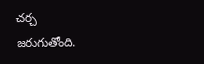చర్చ జరుగుతోంది.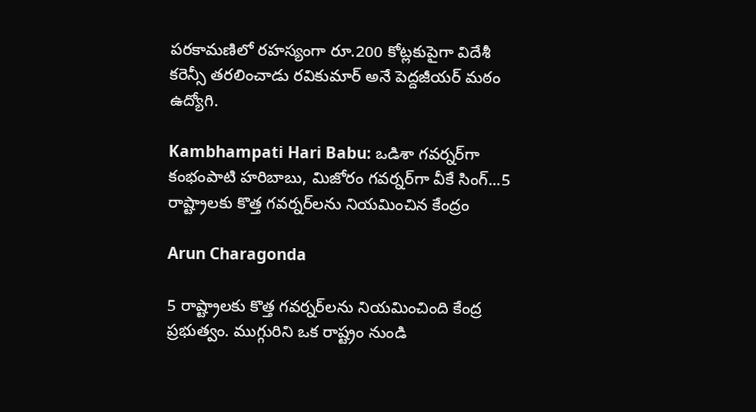పరకామణిలో రహస్యంగా రూ.200 కోట్లకుపైగా విదేశీ కరెన్సీ తరలించాడు రవికుమార్ అనే పెద్దజీయర్ మఠం ఉద్యోగి.

Kambhampati Hari Babu: ఒడిశా గవర్నర్‌గా కంభంపాటి హరిబాబు, మిజోరం గవర్నర్‌గా వీకే సింగ్...5 రాష్ట్రాలకు కొత్త గవర్నర్‌లను నియమించిన కేంద్రం

Arun Charagonda

5 రాష్ట్రాలకు కొత్త గవర్నర్‌లను నియమించింది కేంద్ర ప్రభుత్వం. ముగ్గురిని ఒక రాష్ట్రం నుండి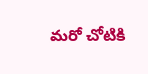మరో చోటికి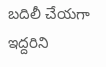బదిలీ చేయగా ఇద్దరిని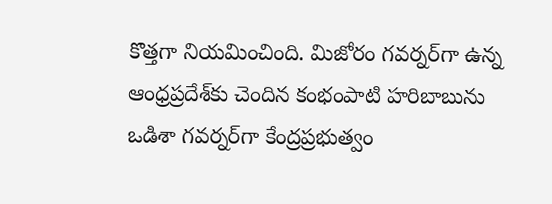కొత్తగా నియమించింది. మిజోరం గవర్నర్‌గా ఉన్న ఆంధ్రప్రదేశ్‌కు చెందిన కంభంపాటి హరిబాబును ఒడిశా గవర్నర్‌గా కేంద్రప్రభుత్వం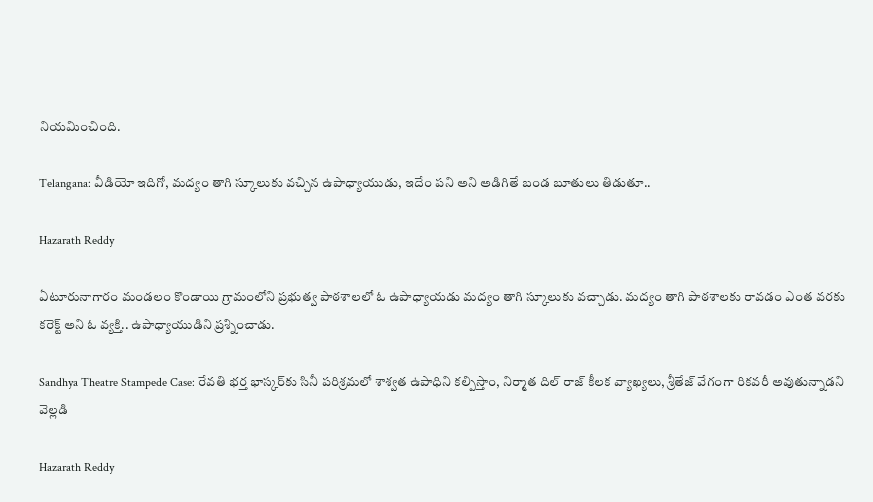నియమించింది.

Telangana: వీడియో ఇదిగో, మద్యం తాగి స్కూలుకు వచ్చిన ఉపాధ్యాయుడు, ఇదేం పని అని అడిగితే బండ బూతులు తిడుతూ..

Hazarath Reddy

ఏటూరునాగారం మండ‌లం కొండాయి గ్రామంలోని ప్ర‌భుత్వ పాఠ‌శాల‌లో ఓ ఉపాధ్యాయడు మద్యం తాగి స్కూలుకు వచ్చాడు. మ‌ద్యం తాగి పాఠ‌శాల‌కు రావ‌డం ఎంత వ‌ర‌కు క‌రెక్ట్ అని ఓ వ్య‌క్తి.. ఉపాధ్యాయుడిని ప్ర‌శ్నించాడు.

Sandhya Theatre Stampede Case: రేవతి భర్త భాస్కర్‌కు సినీ పరిశ్రమలో శాశ్వత ఉపాధిని కల్పిస్తాం, నిర్మాత దిల్ రాజ్ కీలక వ్యాఖ్యలు, శ్రీతేజ్ వేగంగా రికవరీ అవుతున్నాడని వెల్లడి

Hazarath Reddy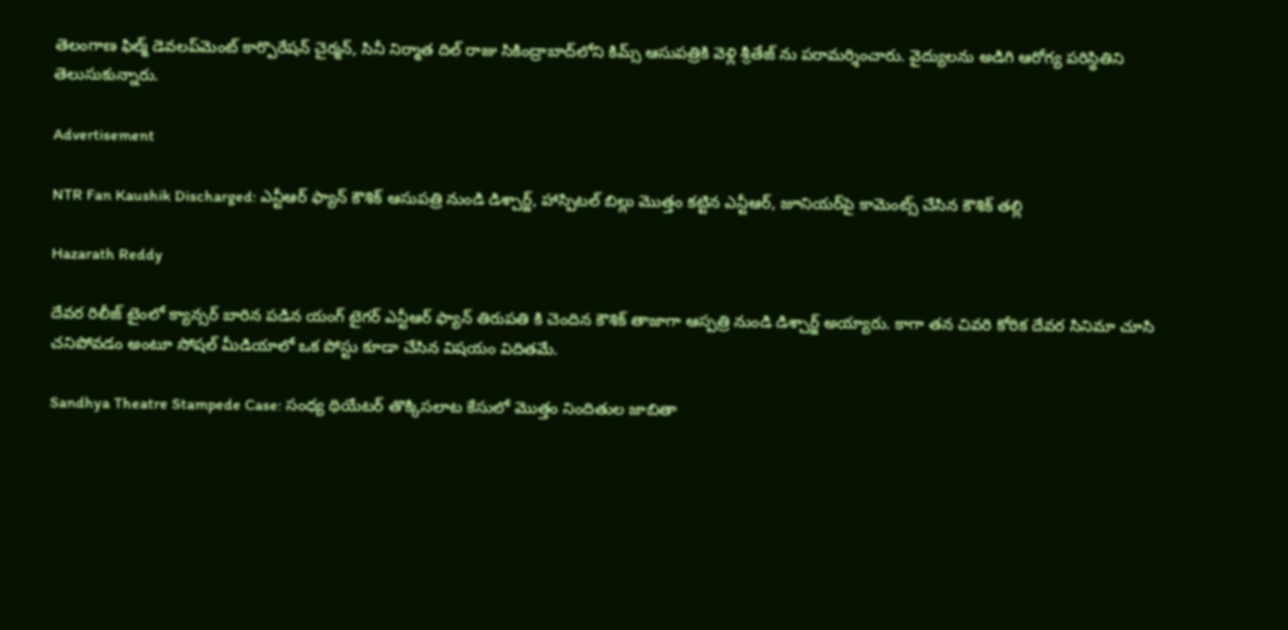తెలంగాణ ఫిల్మ్ డెవలప్‌మెంట్ కార్పొరేషన్ చైర్మన్, సినీ నిర్మాత దిల్ రాజు సికింద్రాబాద్‌లోని కిమ్స్ ఆసుపత్రికి వెళ్లి శ్రీతేజ్ ను పరామర్శించారు. వైద్యులను అడిగి ఆరోగ్య పరిస్థితిని తెలుసుకున్నారు.

Advertisement

NTR Fan Kaushik Discharged: ఎన్టీఆర్ ఫ్యాన్ కౌశిక్ ఆసుపత్రి నుండి డిశ్చార్జ్, హాస్పిటల్ బిల్లు మొత్తం కట్టిన ఎన్టీఆర్, జూనియర్‌పై కామెంట్స్ చేసిన కౌశిక్ తల్లి

Hazarath Reddy

దేవర రిలీజ్ టైంలో క్యాన్సర్ బారిన పడిన యంగ్ టైగర్ ఎన్టీఆర్ ఫ్యాన్ తిరుపతి కి చెందిన కౌశిక్ తాజాగా ఆస్పత్రి నుండి డిశ్చార్జ్ అయ్యారు. కాగా తన చివరి కోరిక దేవర సినిమా చూసి చనిపోవడం అంటూ సోషల్ మీడియాలో ఒక పోస్టు కూడా చేసిన విషయం విదితమే.

Sandhya Theatre Stampede Case: సంధ్య థియేటర్ తొక్కిసలాట కేసులో మొత్తం నిందితుల జాబితా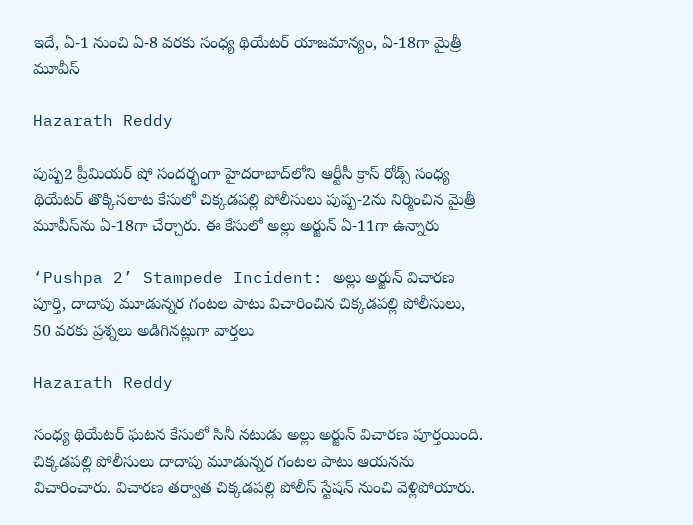ఇదే, ఏ-1 నుంచి ఏ-8 వరకు సంధ్య థియేటర్ యాజమాన్యం, ఏ-18గా మైత్రీ మూవీస్‌

Hazarath Reddy

పుష్ప2 ప్రీమియర్ షో సందర్భంగా హైదరాబాద్‌లోని ఆర్టీసీ క్రాస్ రోడ్స్ సంధ్య థియేటర్ తొక్కిసలాట కేసులో చిక్కడపల్లి పోలీసులు పుష్ప-2ను నిర్మించిన మైత్రీ మూవీస్‌ను ఏ-18గా చేర్చారు. ఈ కేసులో అల్లు అర్జున్ ఏ-11గా ఉన్నారు

‘Pushpa 2’ Stampede Incident: అల్లు అర్జున్ విచారణ పూర్తి, దాదాపు మూడున్నర గంటల పాటు విచారించిన చిక్కడపల్లి పోలీసులు, 50 వరకు ప్రశ్నలు అడిగినట్లుగా వార్తలు

Hazarath Reddy

సంధ్య థియేటర్ ఘటన కేసులో సినీ నటుడు అల్లు అర్జున్ విచారణ పూర్తయింది. చిక్కడపల్లి పోలీసులు దాదాపు మూడున్నర గంటల పాటు ఆయనను విచారించారు. విచారణ తర్వాత చిక్కడపల్లి పోలీస్ స్టేషన్ నుంచి వెళ్లిపోయారు.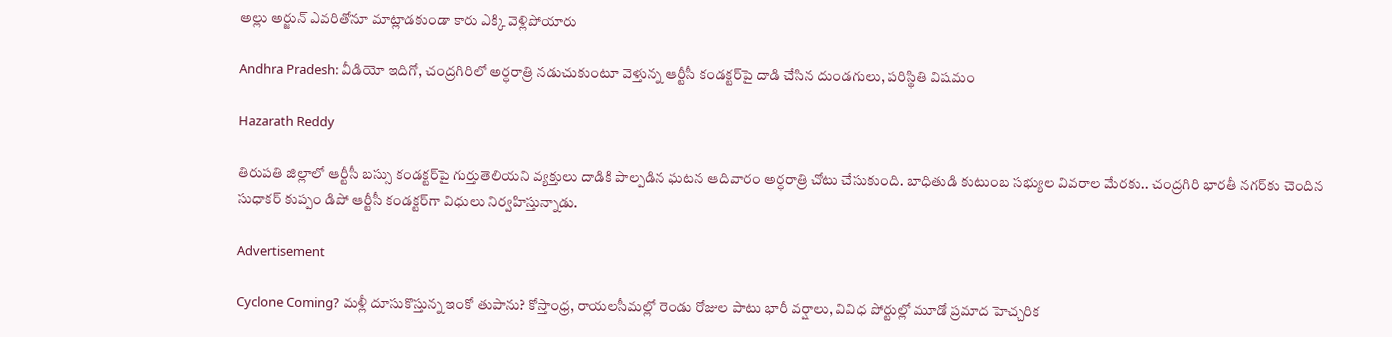అల్లు అర్జున్ ఎవరితోనూ మాట్లాడకుండా కారు ఎక్కి వెళ్లిపోయారు

Andhra Pradesh: వీడియో ఇదిగో, చంద్రగిరిలో అర్ధరాత్రి నడుచుకుంటూ వెళ్తున్న ఆర్టీసీ కండక్టర్‌‌పై దాడి చేసిన దుండగులు, పరిస్థితి విషమం

Hazarath Reddy

తిరుపతి జిల్లాలో ఆర్టీసీ బస్సు కండక్టర్‌పై గుర్తుతెలియని వ్యక్తులు దాడికి పాల్పడిన ఘటన ఆదివారం అర్ధరాత్రి చోటు చేసుకుంది. బాధితుడి కుటుంబ సభ్యుల వివరాల మేరకు.. చంద్రగిరి భారతీ నగర్‌కు చెందిన సుధాకర్‌ కుప్పం డిపో ఆర్టీసీ కండక్టర్‌గా విధులు నిర్వహిస్తున్నాడు.

Advertisement

Cyclone Coming? మళ్లీ దూసుకొస్తున్న ఇంకో తుపాను? కోస్తాంధ్ర, రాయలసీమల్లో రెండు రోజుల పాటు భారీ వర్షాలు, వివిధ పోర్టుల్లో మూడో ప్రమాద హెచ్చరిక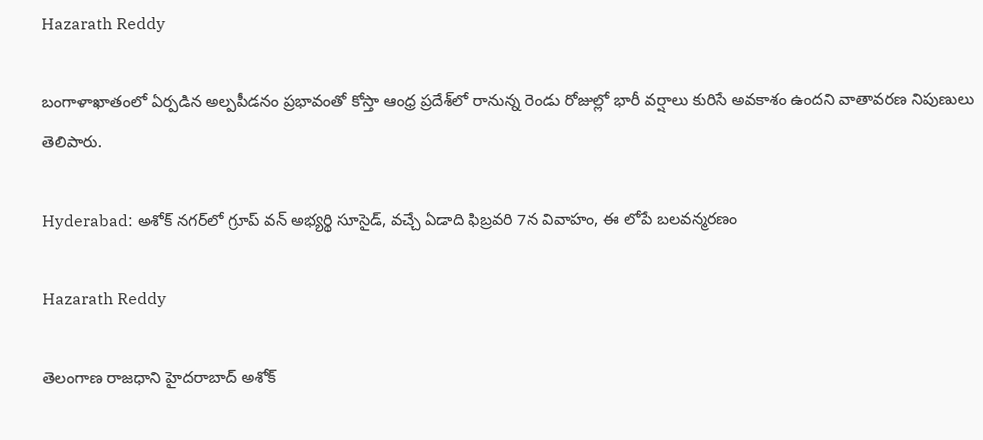Hazarath Reddy

బంగాళాఖాతంలో ఏర్పడిన అల్పపీడనం ప్రభావంతో కోస్తా ఆంధ్ర ప్రదేశ్‌లో రానున్న రెండు రోజుల్లో భారీ వర్షాలు కురిసే అవకాశం ఉందని వాతావరణ నిపుణులు తెలిపారు.

Hyderabad: అశోక్ నగర్‌లో గ్రూప్ వన్ అభ్యర్థి సూసైడ్, వచ్చే ఏడాది ఫిబ్రవరి 7న వివాహం, ఈ లోపే బలవన్మరణం

Hazarath Reddy

తెలంగాణ రాజధాని హైదరాబాద్ అశోక్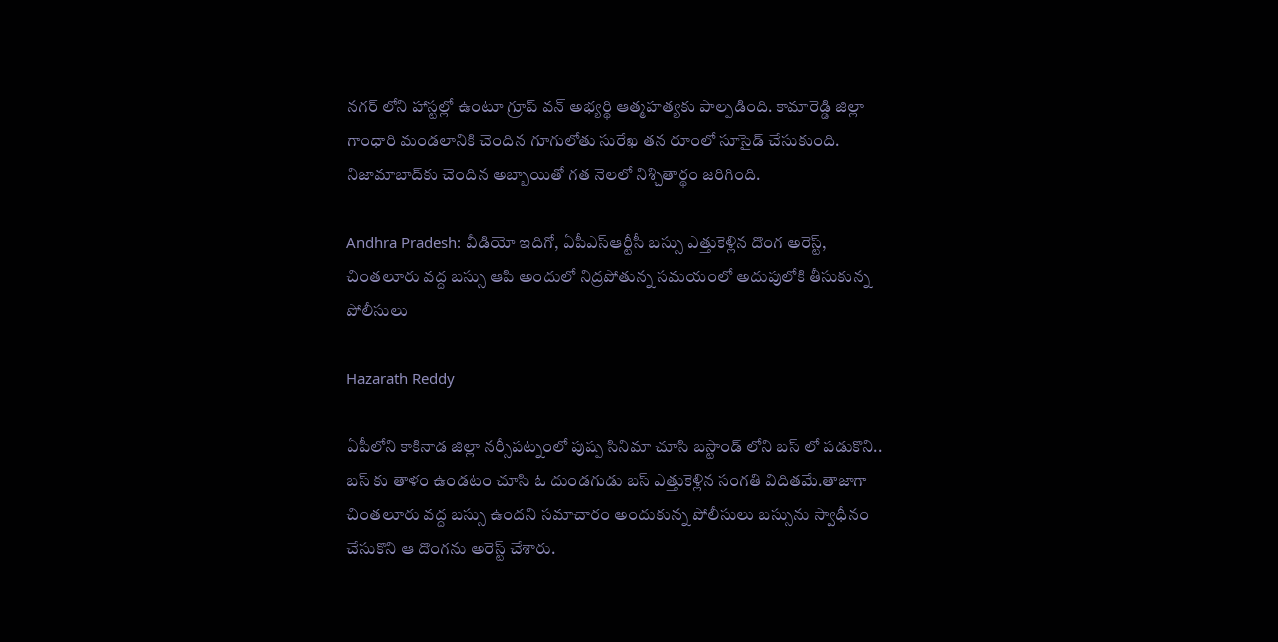నగర్ లోని హాస్టల్లో ఉంటూ గ్రూప్ వన్ అభ్యర్థి ఆత్మహత్యకు పాల్పడింది. కామారెడ్డి జిల్లా గాంధారి మండలానికి చెందిన గూగులోతు సురేఖ తన రూంలో సూసైడ్ చేసుకుంది. నిజామాబాద్‌కు చెందిన అబ్బాయితో గత నెలలో నిశ్చితార్థం జరిగింది.

Andhra Pradesh: వీడియో ఇదిగో, ఏపీఎస్ఆర్టీసీ బస్సు ఎత్తుకెళ్లిన దొంగ అరెస్ట్, చింతలూరు వద్ద బస్సు ఆపి అందులో నిద్రపోతున్న సమయంలో అదుపులోకి తీసుకున్న పోలీసులు

Hazarath Reddy

ఏపీలోని కాకినాడ జిల్లా నర్సీపట్నంలో పుష్ప సినిమా చూసి బస్టాండ్ లోని బస్ లో పడుకొని.. బస్ కు తాళం ఉండటం చూసి ఓ దుండగుడు బస్ ఎత్తుకెళ్లిన సంగతి విదితమే.తాజాగా చింతలూరు వద్ద బస్సు ఉందని సమాచారం అందుకున్న పోలీసులు బస్సును స్వాధీనం చేసుకొని ఆ దొంగను అరెస్ట్ చేశారు.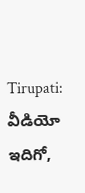Tirupati: వీడియో ఇదిగో,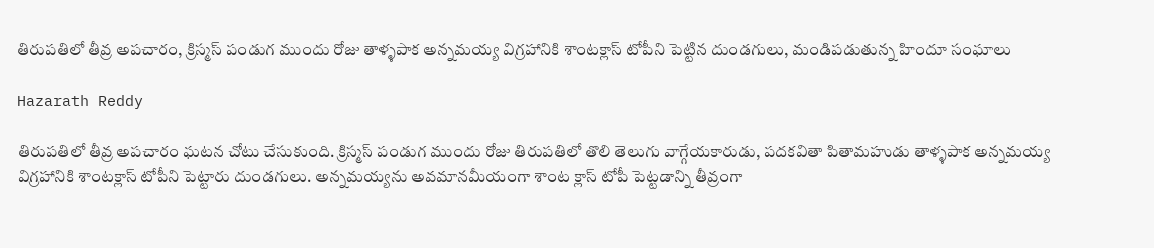తిరుపతిలో తీవ్ర అపచారం, క్రిస్మస్ పండుగ ముందు రోజు తాళ్ళపాక అన్నమయ్య విగ్రహానికి శాంటక్లాస్ టోపీని పెట్టిన దుండగులు, మండిపడుతున్న హిందూ సంఘాలు

Hazarath Reddy

తిరుపతిలో తీవ్ర అపచారం ఘటన చోటు చేసుకుంది. క్రిస్మస్ పండుగ ముందు రోజు తిరుపతిలో తొలి తెలుగు వాగ్గేయకారుడు, పదకవితా పితామహుడు తాళ్ళపాక అన్నమయ్య విగ్రహానికి శాంటక్లాస్ టోపీని పెట్టారు దుండగులు. అన్నమయ్యను అవమానమీయంగా శాంట క్లాస్ టోపీ పెట్టడాన్ని తీవ్రంగా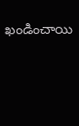ఖండించాయి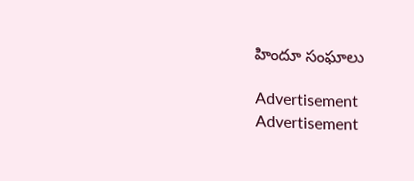హిందూ సంఘాలు

Advertisement
Advertisement